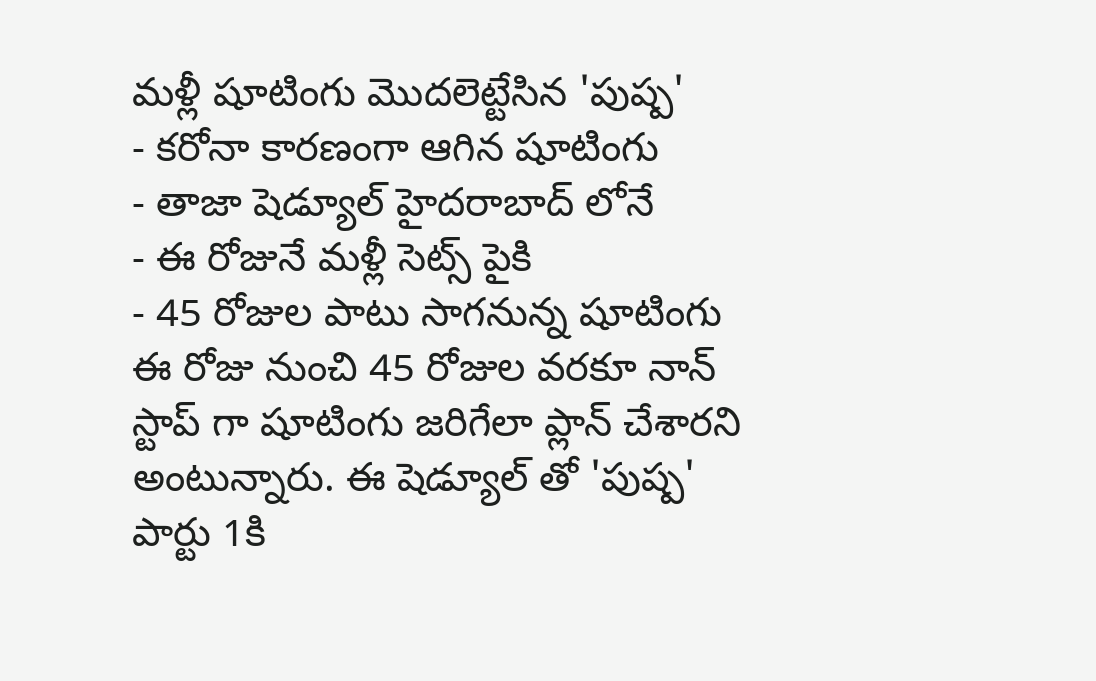మళ్లీ షూటింగు మొదలెట్టేసిన 'పుష్ప'
- కరోనా కారణంగా ఆగిన షూటింగు
- తాజా షెడ్యూల్ హైదరాబాద్ లోనే
- ఈ రోజునే మళ్లీ సెట్స్ పైకి
- 45 రోజుల పాటు సాగనున్న షూటింగు
ఈ రోజు నుంచి 45 రోజుల వరకూ నాన్ స్టాప్ గా షూటింగు జరిగేలా ప్లాన్ చేశారని అంటున్నారు. ఈ షెడ్యూల్ తో 'పుష్ప' పార్టు 1కి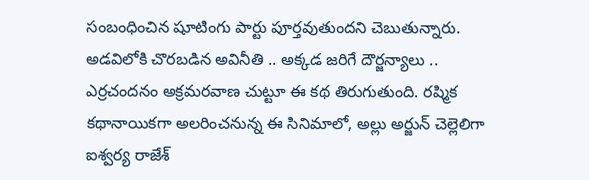సంబంధించిన షూటింగు పార్టు పూర్తవుతుందని చెబుతున్నారు. అడవిలోకి చొరబడిన అవినీతి .. అక్కడ జరిగే దౌర్జన్యాలు .. ఎర్రచందనం అక్రమరవాణ చుట్టూ ఈ కథ తిరుగుతుంది. రష్మిక కథానాయికగా అలరించనున్న ఈ సినిమాలో, అల్లు అర్జున్ చెల్లెలిగా ఐశ్వర్య రాజేశ్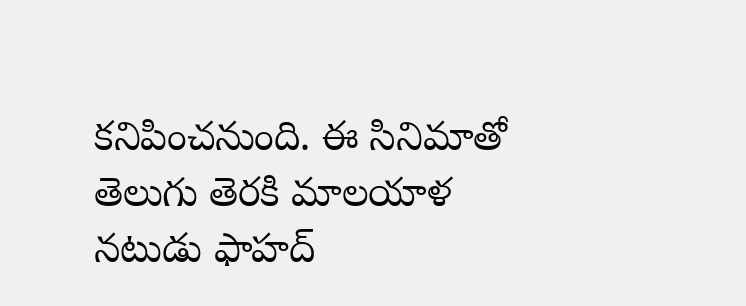కనిపించనుంది. ఈ సినిమాతో తెలుగు తెరకి మాలయాళ నటుడు ఫాహద్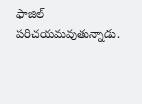ఫాజిల్ పరిచయమవుతున్నాడు.